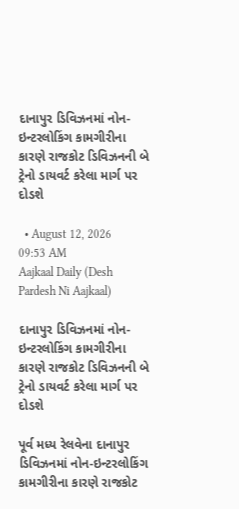દાનાપુર ડિવિઝનમાં નોન-ઇન્ટરલોકિંગ કામગીરીના કારણે રાજકોટ ડિવિઝનની બે ટ્રેનો ડાયવર્ટ કરેલા માર્ગ પર દોડશે

  • August 12, 2026 09:53 AM
Aajkaal Daily (Desh Pardesh Ni Aajkaal)

દાનાપુર ડિવિઝનમાં નોન-ઇન્ટરલોકિંગ કામગીરીના કારણે રાજકોટ ડિવિઝનની બે ટ્રેનો ડાયવર્ટ કરેલા માર્ગ પર દોડશે

પૂર્વ મધ્ય રેલવેના દાનાપુર ડિવિઝનમાં નોન-ઇન્ટરલોકિંગ કામગીરીના કારણે રાજકોટ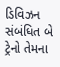ડિવિઝન સંબંધિત બે ટ્રેનો તેમના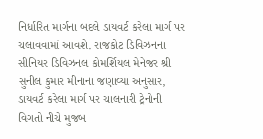નિર્ધારિત માર્ગના બદલે ડાયવર્ટ કરેલા માર્ગ પર ચલાવવામાં આવશે. રાજકોટ ડિવિઝનના સીનિયર ડિવિઝનલ કોમર્શિયલ મેનેજર શ્રી સુનીલ કુમાર મીનાના જણાવ્યા અનુસાર, ડાયવર્ટ કરેલા માર્ગ પર ચાલનારી ટ્રેનોની વિગતો નીચે મુજબ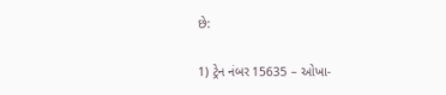છે:

1) ટ્રેન નંબર 15635 – ઓખા-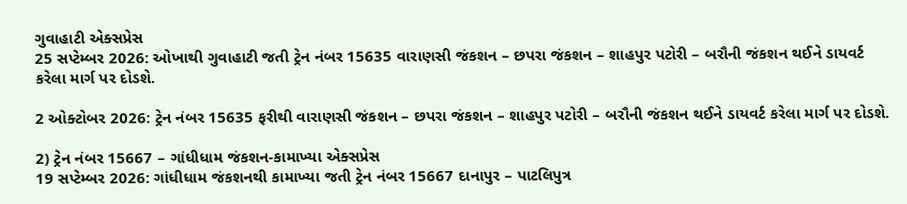ગુવાહાટી એક્સપ્રેસ
25 સપ્ટેમ્બર 2026: ઓખાથી ગુવાહાટી જતી ટ્રેન નંબર 15635 વારાણસી જંકશન – છપરા જંકશન – શાહપુર પટોરી – બરૌની જંકશન થઈને ડાયવર્ટ કરેલા માર્ગ પર દોડશે.

2 ઓક્ટોબર 2026: ટ્રેન નંબર 15635 ફરીથી વારાણસી જંકશન – છપરા જંકશન – શાહપુર પટોરી – બરૌની જંકશન થઈને ડાયવર્ટ કરેલા માર્ગ પર દોડશે.

2) ટ્રેન નંબર 15667 – ગાંધીધામ જંકશન-કામાખ્યા એક્સપ્રેસ
19 સપ્ટેમ્બર 2026: ગાંધીધામ જંકશનથી કામાખ્યા જતી ટ્રેન નંબર 15667 દાનાપુર – પાટલિપુત્ર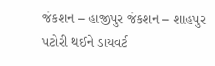જંકશન – હાજીપુર જંકશન – શાહપુર પટોરી થઈને ડાયવર્ટ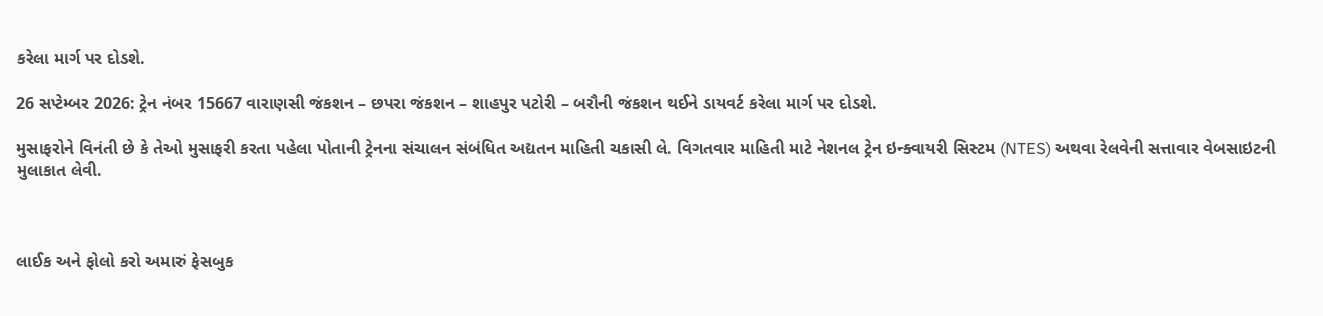કરેલા માર્ગ પર દોડશે.

26 સપ્ટેમ્બર 2026: ટ્રેન નંબર 15667 વારાણસી જંકશન – છપરા જંકશન – શાહપુર પટોરી – બરૌની જંકશન થઈને ડાયવર્ટ કરેલા માર્ગ પર દોડશે.

મુસાફરોને વિનંતી છે કે તેઓ મુસાફરી કરતા પહેલા પોતાની ટ્રેનના સંચાલન સંબંધિત અદ્યતન માહિતી ચકાસી લે. વિગતવાર માહિતી માટે નેશનલ ટ્રેન ઇન્ક્વાયરી સિસ્ટમ (NTES) અથવા રેલવેની સત્તાવાર વેબસાઇટની મુલાકાત લેવી.



લાઈક અને ફોલો કરો અમારું ફેસબુક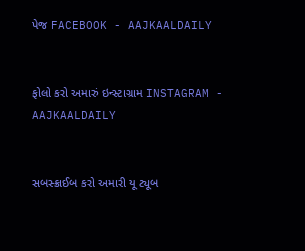પેજ FACEBOOK - AAJKAALDAILY


ફોલો કરો અમારું ઇન્સ્ટાગ્રામ INSTAGRAM - AAJKAALDAILY


સબસ્ક્રાઈબ કરો અમારી યૂ ટ્યૂબ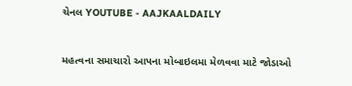ચેનલ YOUTUBE - AAJKAALDAILY


મહત્વના સમાચારો આપના મોબાઇલમા મેળવવા માટે જોડાઓ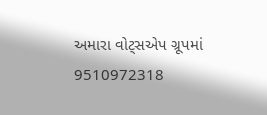અમારા વોટ્સએપ ગ્રૂપમાં  9510972318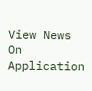View News On Application